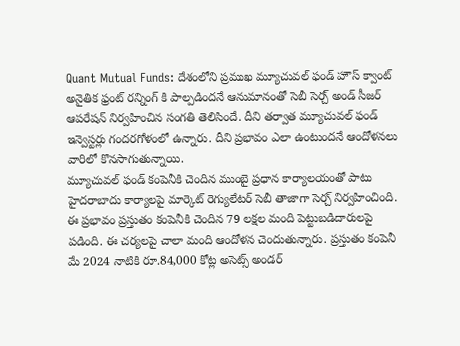Quant Mutual Funds: దేశంలోని ప్రముఖ మ్యూచువల్ ఫండ్ హౌస్ క్వాంట్ అనైతిక ఫ్రంట్ రన్నింగ్ కి పాల్పడిందనే ఆనుమానంతో సెబీ సెర్చ్ అండ్ సీజర్ ఆపరేషన్ నిర్వహించిన సంగతి తెలిసిందే. దీని తర్వాత మ్యూచువల్ ఫండ్ ఇన్వెస్టర్లు గందరగోళంలో ఉన్నారు. దీని ప్రభావం ఎలా ఉంటుందనే ఆందోళనలు వారిలో కొనసాగుతున్నాయి.
మ్యూచువల్ ఫండ్ కంపెనీకి చెందిన ముంబై ప్రధాన కార్యాలయంతో పాటు హైదరాబాదు కార్యాలపై మార్కెట్ రెగ్యులేటర్ సెబీ తాజాగా సెర్చ్ నిర్వహించింది. ఈ ప్రభావం ప్రస్తుతం కంపెనీకి చెందిన 79 లక్షల మంది పెట్టుబడిదారులపై పడింది. ఈ చర్యలపై చాలా మంది ఆందోళన చెందుతున్నారు. ప్రస్తుతం కంపెనీ మే 2024 నాటికి రూ.84,000 కోట్ల అసెట్స్ అండర్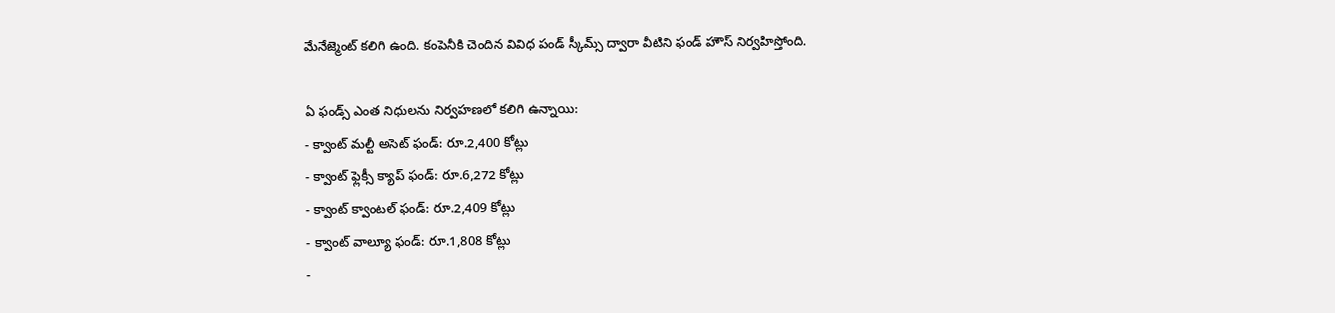మేనేజ్మెంట్ కలిగి ఉంది. కంపెనీకి చెందిన వివిధ పండ్ స్కీమ్స్ ద్వారా వీటిని ఫండ్ హౌస్ నిర్వహిస్తోంది.

ఏ ఫండ్స్ ఎంత నిధులను నిర్వహణలో కలిగి ఉన్నాయి:
- క్వాంట్ మల్టీ అసెట్ ఫండ్: రూ.2,400 కోట్లు
- క్వాంట్ ఫ్లెక్సీ క్యాప్ ఫండ్: రూ.6,272 కోట్లు
- క్వాంట్ క్వాంటల్ ఫండ్: రూ.2,409 కోట్లు
- క్వాంట్ వాల్యూ ఫండ్: రూ.1,808 కోట్లు
-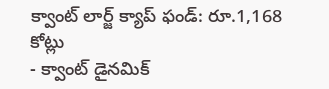క్వాంట్ లార్జ్ క్యాప్ ఫండ్: రూ.1,168 కోట్లు
- క్వాంట్ డైనమిక్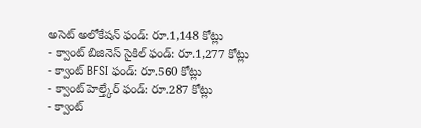అసెట్ అలోకేషన్ ఫండ్: రూ.1,148 కోట్లు
- క్వాంట్ బిజినెస్ సైకిల్ ఫండ్: రూ.1,277 కోట్లు
- క్వాంట్ BFSI ఫండ్: రూ.560 కోట్లు
- క్వాంట్ హెల్త్కేర్ ఫండ్: రూ.287 కోట్లు
- క్వాంట్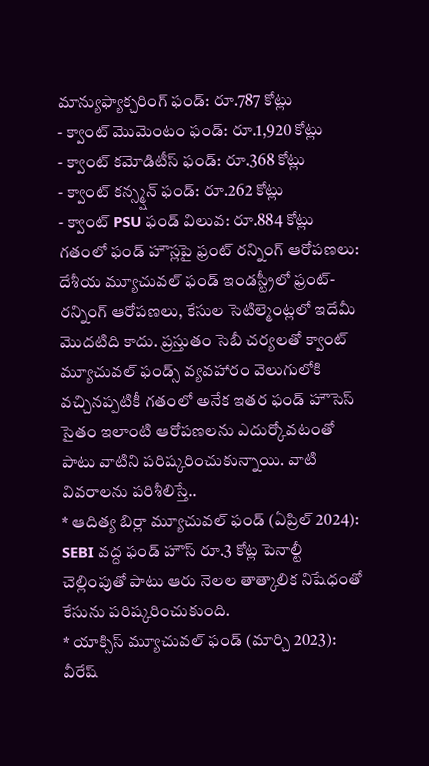మాన్యుఫ్యాక్చరింగ్ ఫండ్: రూ.787 కోట్లు
- క్వాంట్ మొమెంటం ఫండ్: రూ.1,920 కోట్లు
- క్వాంట్ కమోడిటీస్ ఫండ్: రూ.368 కోట్లు
- క్వాంట్ కన్స్మ్షన్ ఫండ్: రూ.262 కోట్లు
- క్వాంట్ PSU ఫండ్ విలువ: రూ.884 కోట్లు
గతంలో ఫండ్ హౌస్లపై ఫ్రంట్ రన్నింగ్ ఆరోపణలు:
దేశీయ మ్యూచువల్ ఫండ్ ఇండస్ట్రీలో ఫ్రంట్-రన్నింగ్ ఆరోపణలు, కేసుల సెటిల్మెంట్లలో ఇదేమీ మెుదటిది కాదు. ప్రస్తుతం సెబీ చర్యలతో క్వాంట్ మ్యూచువల్ ఫండ్స్ వ్యవహారం వెలుగులోకి వచ్చినప్పటికీ గతంలో అనేక ఇతర ఫండ్ హౌసెస్ సైతం ఇలాంటి ఆరోపణలను ఎదుర్కోవటంతో పాటు వాటిని పరిష్కరించుకున్నాయి. వాటి వివరాలను పరిశీలిస్తే..
* ఆదిత్య బిర్లా మ్యూచువల్ ఫండ్ (ఏప్రిల్ 2024): SEBI వద్ద ఫండ్ హౌస్ రూ.3 కోట్ల పెనాల్టీ చెల్లింపుతో పాటు ఆరు నెలల తాత్కాలిక నిషేధంతో కేసును పరిష్కరించుకుంది.
* యాక్సిస్ మ్యూచువల్ ఫండ్ (మార్చి 2023): వీరేష్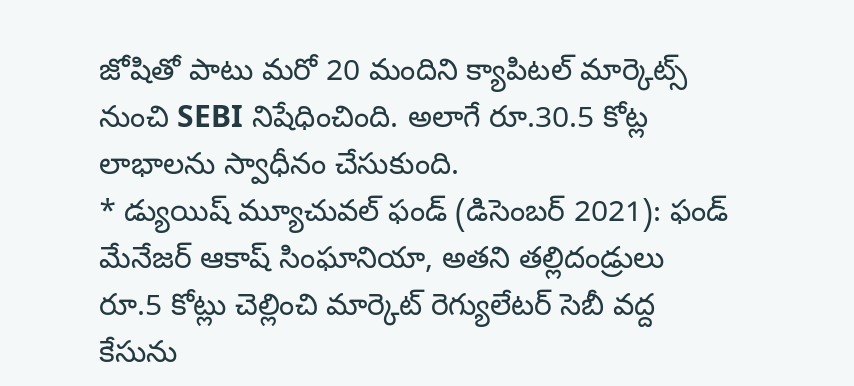జోషితో పాటు మరో 20 మందిని క్యాపిటల్ మార్కెట్స్ నుంచి SEBI నిషేధించింది. అలాగే రూ.30.5 కోట్ల లాభాలను స్వాధీనం చేసుకుంది.
* డ్యుయిష్ మ్యూచువల్ ఫండ్ (డిసెంబర్ 2021): ఫండ్ మేనేజర్ ఆకాష్ సింఘానియా, అతని తల్లిదండ్రులు రూ.5 కోట్లు చెల్లించి మార్కెట్ రెగ్యులేటర్ సెబీ వద్ద కేసును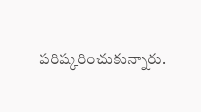పరిష్కరించుకున్నారు.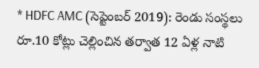* HDFC AMC (సెప్టెంబర్ 2019): రెండు సంస్థలు రూ.10 కోట్లు చెల్లించిన తర్వాత 12 ఏళ్ల నాటి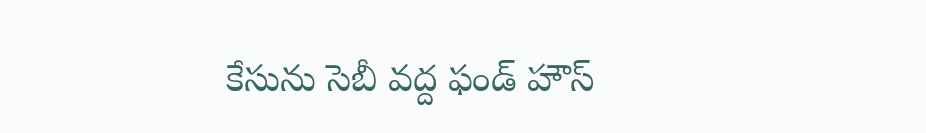కేసును సెబీ వద్ద ఫండ్ హౌస్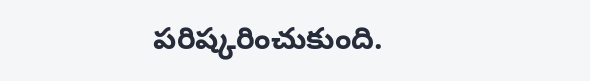పరిష్కరించుకుంది.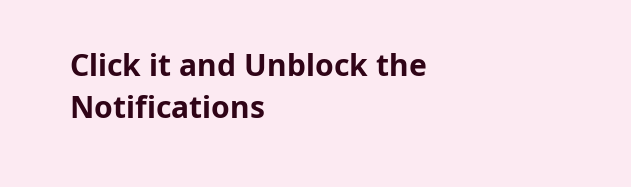Click it and Unblock the Notifications